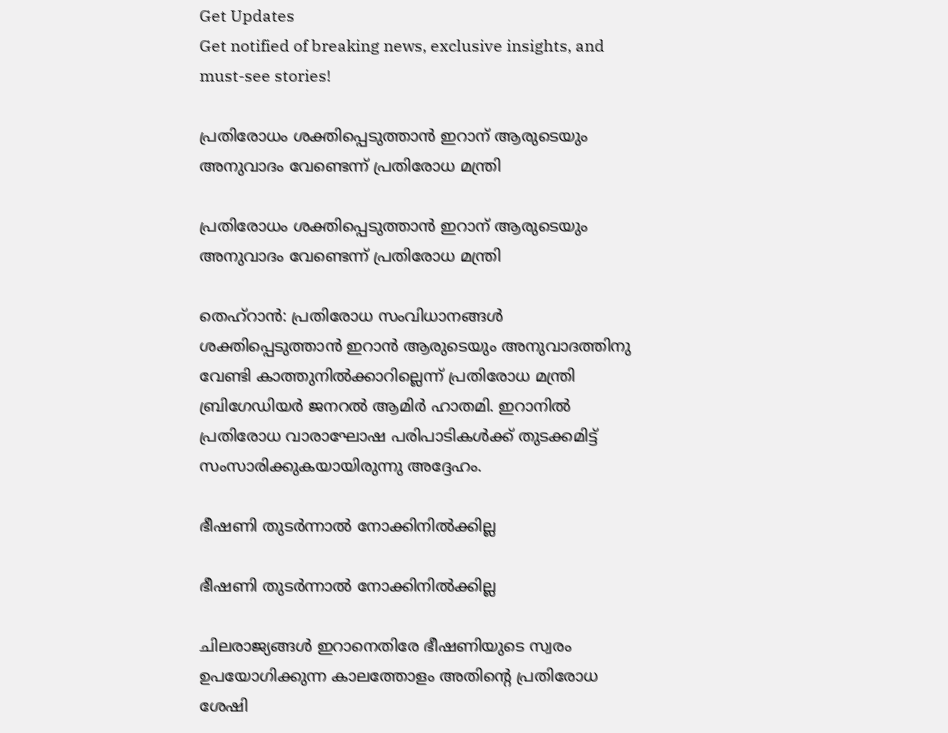Get Updates
Get notified of breaking news, exclusive insights, and must-see stories!

പ്രതിരോധം ശക്തിപ്പെടുത്താന്‍ ഇറാന് ആരുടെയും അനുവാദം വേണ്ടെന്ന് പ്രതിരോധ മന്ത്രി

പ്രതിരോധം ശക്തിപ്പെടുത്താന്‍ ഇറാന് ആരുടെയും അനുവാദം വേണ്ടെന്ന് പ്രതിരോധ മന്ത്രി

തെഹ്‌റാന്‍: പ്രതിരോധ സംവിധാനങ്ങള്‍ ശക്തിപ്പെടുത്താന്‍ ഇറാന്‍ ആരുടെയും അനുവാദത്തിനു വേണ്ടി കാത്തുനില്‍ക്കാറില്ലെന്ന് പ്രതിരോധ മന്ത്രി ബ്രിഗേഡിയര്‍ ജനറല്‍ ആമിര്‍ ഹാതമി. ഇറാനില്‍ പ്രതിരോധ വാരാഘോഷ പരിപാടികള്‍ക്ക് തുടക്കമിട്ട് സംസാരിക്കുകയായിരുന്നു അദ്ദേഹം.

ഭീഷണി തുടര്‍ന്നാല്‍ നോക്കിനില്‍ക്കില്ല

ഭീഷണി തുടര്‍ന്നാല്‍ നോക്കിനില്‍ക്കില്ല

ചിലരാജ്യങ്ങള്‍ ഇറാനെതിരേ ഭീഷണിയുടെ സ്വരം ഉപയോഗിക്കുന്ന കാലത്തോളം അതിന്റെ പ്രതിരോധ ശേഷി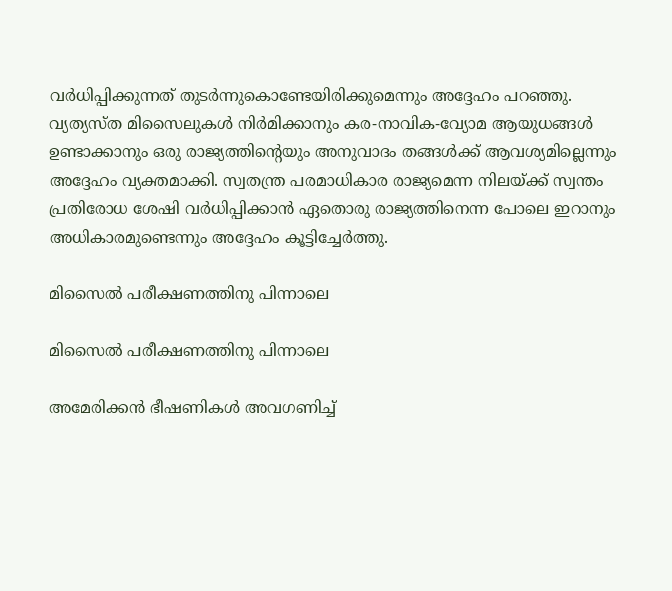വര്‍ധിപ്പിക്കുന്നത് തുടര്‍ന്നുകൊണ്ടേയിരിക്കുമെന്നും അദ്ദേഹം പറഞ്ഞു. വ്യത്യസ്ത മിസൈലുകള്‍ നിര്‍മിക്കാനും കര-നാവിക-വ്യോമ ആയുധങ്ങള്‍ ഉണ്ടാക്കാനും ഒരു രാജ്യത്തിന്റെയും അനുവാദം തങ്ങള്‍ക്ക് ആവശ്യമില്ലെന്നും അദ്ദേഹം വ്യക്തമാക്കി. സ്വതന്ത്ര പരമാധികാര രാജ്യമെന്ന നിലയ്ക്ക് സ്വന്തം പ്രതിരോധ ശേഷി വര്‍ധിപ്പിക്കാന്‍ ഏതൊരു രാജ്യത്തിനെന്ന പോലെ ഇറാനും അധികാരമുണ്ടെന്നും അദ്ദേഹം കൂട്ടിച്ചേര്‍ത്തു.

മിസൈല്‍ പരീക്ഷണത്തിനു പിന്നാലെ

മിസൈല്‍ പരീക്ഷണത്തിനു പിന്നാലെ

അമേരിക്കന്‍ ഭീഷണികള്‍ അവഗണിച്ച്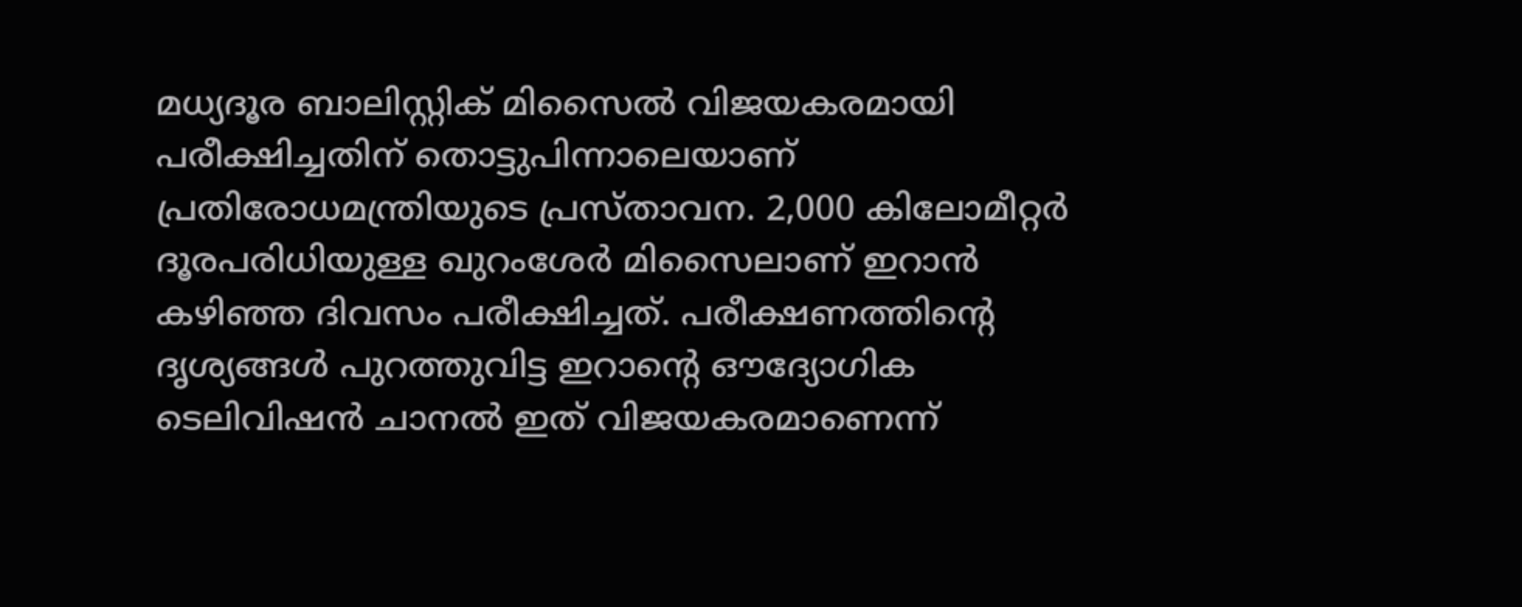മധ്യദൂര ബാലിസ്റ്റിക് മിസൈല്‍ വിജയകരമായി പരീക്ഷിച്ചതിന് തൊട്ടുപിന്നാലെയാണ് പ്രതിരോധമന്ത്രിയുടെ പ്രസ്താവന. 2,000 കിലോമീറ്റര്‍ ദൂരപരിധിയുള്ള ഖുറംശേര്‍ മിസൈലാണ് ഇറാന്‍ കഴിഞ്ഞ ദിവസം പരീക്ഷിച്ചത്. പരീക്ഷണത്തിന്റെ ദൃശ്യങ്ങള്‍ പുറത്തുവിട്ട ഇറാന്റെ ഔദ്യോഗിക ടെലിവിഷന്‍ ചാനല്‍ ഇത് വിജയകരമാണെന്ന്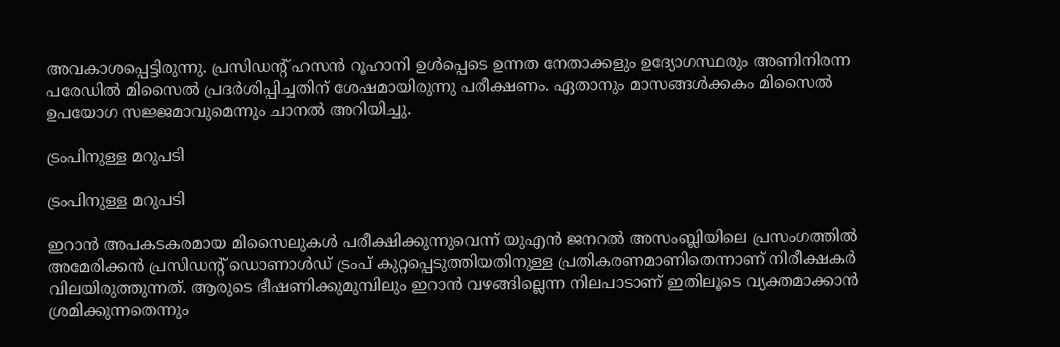അവകാശപ്പെട്ടിരുന്നു. പ്രസിഡന്റ് ഹസന്‍ റൂഹാനി ഉള്‍പ്പെടെ ഉന്നത നേതാക്കളും ഉദ്യോഗസ്ഥരും അണിനിരന്ന പരേഡില്‍ മിസൈല്‍ പ്രദര്‍ശിപ്പിച്ചതിന് ശേഷമായിരുന്നു പരീക്ഷണം. ഏതാനും മാസങ്ങള്‍ക്കകം മിസൈല്‍ ഉപയോഗ സജ്ജമാവുമെന്നും ചാനല്‍ അറിയിച്ചു.

ട്രംപിനുള്ള മറുപടി

ട്രംപിനുള്ള മറുപടി

ഇറാന്‍ അപകടകരമായ മിസൈലുകള്‍ പരീക്ഷിക്കുന്നുവെന്ന് യുഎന്‍ ജനറല്‍ അസംബ്ലിയിലെ പ്രസംഗത്തില്‍ അമേരിക്കന്‍ പ്രസിഡന്റ് ഡൊണാള്‍ഡ് ട്രംപ് കുറ്റപ്പെടുത്തിയതിനുള്ള പ്രതികരണമാണിതെന്നാണ് നിരീക്ഷകര്‍ വിലയിരുത്തുന്നത്. ആരുടെ ഭീഷണിക്കുമുമ്പിലും ഇറാന്‍ വഴങ്ങില്ലെന്ന നിലപാടാണ് ഇതിലൂടെ വ്യക്തമാക്കാന്‍ ശ്രമിക്കുന്നതെന്നും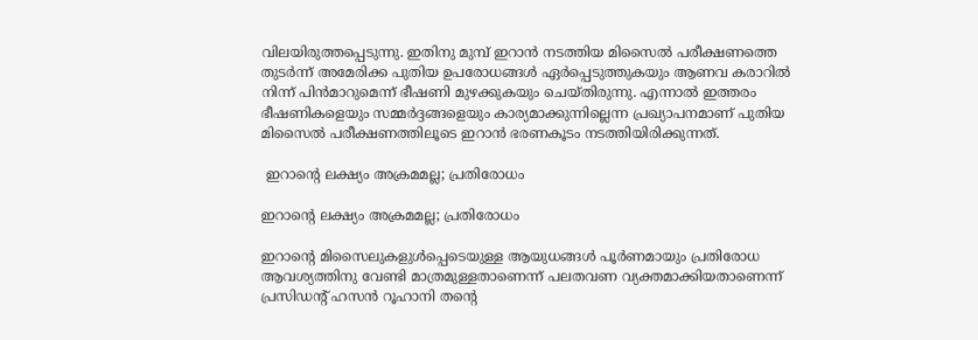വിലയിരുത്തപ്പെടുന്നു. ഇതിനു മുമ്പ് ഇറാന്‍ നടത്തിയ മിസൈല്‍ പരീക്ഷണത്തെ തുടര്‍ന്ന് അമേരിക്ക പുതിയ ഉപരോധങ്ങള്‍ ഏര്‍പ്പെടുത്തുകയും ആണവ കരാറില്‍ നിന്ന് പിന്‍മാറുമെന്ന് ഭീഷണി മുഴക്കുകയും ചെയ്തിരുന്നു. എന്നാല്‍ ഇത്തരം ഭീഷണികളെയും സമ്മര്‍ദ്ദങ്ങളെയും കാര്യമാക്കുന്നില്ലെന്ന പ്രഖ്യാപനമാണ് പുതിയ മിസൈല്‍ പരീക്ഷണത്തിലൂടെ ഇറാന്‍ ഭരണകൂടം നടത്തിയിരിക്കുന്നത്.

 ഇറാന്റെ ലക്ഷ്യം അക്രമമല്ല; പ്രതിരോധം

ഇറാന്റെ ലക്ഷ്യം അക്രമമല്ല; പ്രതിരോധം

ഇറാന്റെ മിസൈലുകളുള്‍പ്പെടെയുള്ള ആയുധങ്ങള്‍ പൂര്‍ണമായും പ്രതിരോധ ആവശ്യത്തിനു വേണ്ടി മാത്രമുള്ളതാണെന്ന് പലതവണ വ്യക്തമാക്കിയതാണെന്ന് പ്രസിഡന്റ് ഹസന്‍ റൂഹാനി തന്റെ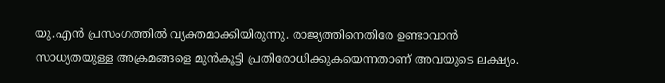യു.എന്‍ പ്രസംഗത്തില്‍ വ്യക്തമാക്കിയിരുന്നു. രാജ്യത്തിനെതിരേ ഉണ്ടാവാന്‍ സാധ്യതയുള്ള അക്രമങ്ങളെ മുന്‍കൂട്ടി പ്രതിരോധിക്കുകയെന്നതാണ് അവയുടെ ലക്ഷ്യം.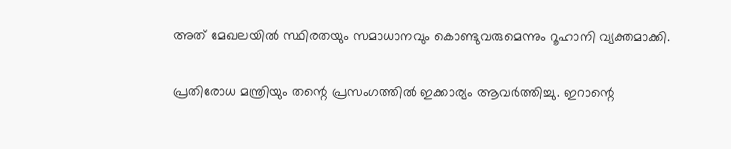അത് മേഖലയില്‍ സ്ഥിരതയും സമാധാനവും കൊണ്ടുവരുമെന്നും റൂഹാനി വ്യക്തമാക്കി.

പ്രതിരോധ മന്ത്രിയും തന്റെ പ്രസംഗത്തില്‍ ഇക്കാര്യം ആവര്‍ത്തിച്ചു. ഇറാന്റെ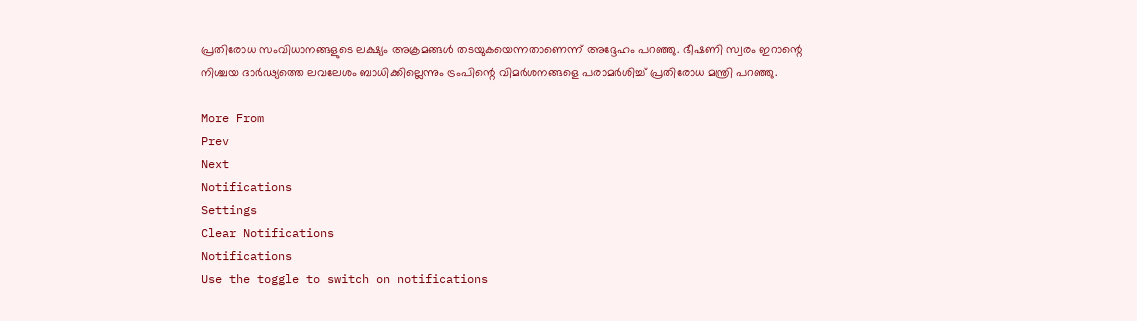പ്രതിരോധ സംവിധാനങ്ങളുടെ ലക്ഷ്യം അക്രമങ്ങള്‍ തടയുകയെന്നതാണെന്ന് അദ്ദേഹം പറഞ്ഞു. ഭീഷണി സ്വരം ഇറാന്റെ നിശ്ചയ ദാര്‍ഢ്യത്തെ ലവലേശം ബാധിക്കില്ലെന്നും ട്രംപിന്റെ വിമര്‍ശനങ്ങളെ പരാമര്‍ശിച്ച് പ്രതിരോധ മന്ത്രി പറഞ്ഞു.

More From
Prev
Next
Notifications
Settings
Clear Notifications
Notifications
Use the toggle to switch on notifications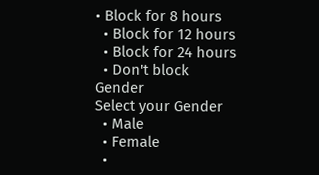• Block for 8 hours
  • Block for 12 hours
  • Block for 24 hours
  • Don't block
Gender
Select your Gender
  • Male
  • Female
  •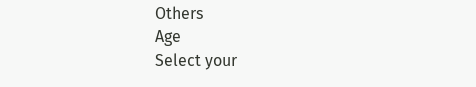Others
Age
Select your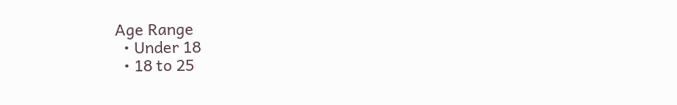Age Range
  • Under 18
  • 18 to 25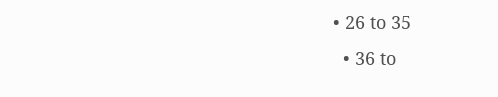• 26 to 35
  • 36 to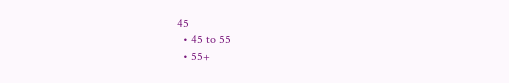45
  • 45 to 55
  • 55+